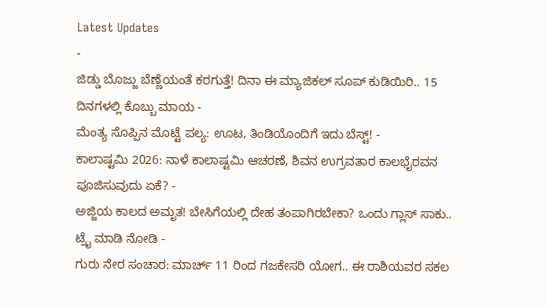Latest Updates
-
ಜಿಡ್ಡು ಬೊಜ್ಜು ಬೆಣ್ಣೆಯಂತೆ ಕರಗುತ್ತೆ! ದಿನಾ ಈ ಮ್ಯಾಜಿಕಲ್ ಸೂಪ್ ಕುಡಿಯಿರಿ.. 15 ದಿನಗಳಲ್ಲಿ ಕೊಬ್ಬು ಮಾಯ -
ಮೆಂತ್ಯ ಸೊಪ್ಪಿನ ಮೊಟ್ಟೆ ಪಲ್ಯ: ಊಟ, ತಿಂಡಿಯೊಂದಿಗೆ ಇದು ಬೆಸ್ಟ್! -
ಕಾಲಾಷ್ಟಮಿ 2026: ನಾಳೆ ಕಾಲಾಷ್ಟಮಿ ಆಚರಣೆ, ಶಿವನ ಉಗ್ರವತಾರ ಕಾಲಭೈರವನ ಪೂಜಿಸುವುದು ಏಕೆ? -
ಅಜ್ಜಿಯ ಕಾಲದ ಅಮೃತ! ಬೇಸಿಗೆಯಲ್ಲಿ ದೇಹ ತಂಪಾಗಿರಬೇಕಾ? ಒಂದು ಗ್ಲಾಸ್ ಸಾಕು.. ಟ್ರೈ ಮಾಡಿ ನೋಡಿ -
ಗುರು ನೇರ ಸಂಚಾರ: ಮಾರ್ಚ್ 11 ರಿಂದ ಗಜಕೇಸರಿ ಯೋಗ.. ಈ ರಾಶಿಯವರ ಸಕಲ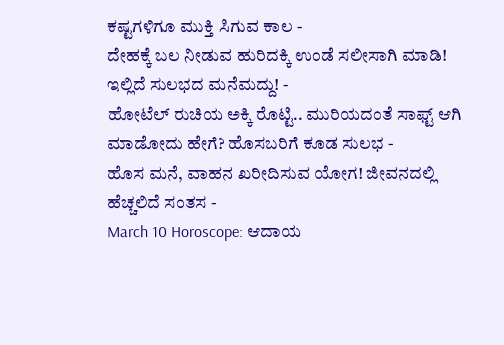ಕಷ್ಟಗಳಿಗೂ ಮುಕ್ತಿ ಸಿಗುವ ಕಾಲ -
ದೇಹಕ್ಕೆ ಬಲ ನೀಡುವ ಹುರಿದಕ್ಕಿ ಉಂಡೆ ಸಲೀಸಾಗಿ ಮಾಡಿ! ಇಲ್ಲಿದೆ ಸುಲಭದ ಮನೆಮದ್ದು! -
ಹೋಟೆಲ್ ರುಚಿಯ ಅಕ್ಕಿ ರೊಟ್ಟಿ.. ಮುರಿಯದಂತೆ ಸಾಫ್ಟ್ ಆಗಿ ಮಾಡೋದು ಹೇಗೆ? ಹೊಸಬರಿಗೆ ಕೂಡ ಸುಲಭ -
ಹೊಸ ಮನೆ, ವಾಹನ ಖರೀದಿಸುವ ಯೋಗ! ಜೀವನದಲ್ಲಿ ಹೆಚ್ಚಲಿದೆ ಸಂತಸ -
March 10 Horoscope: ಆದಾಯ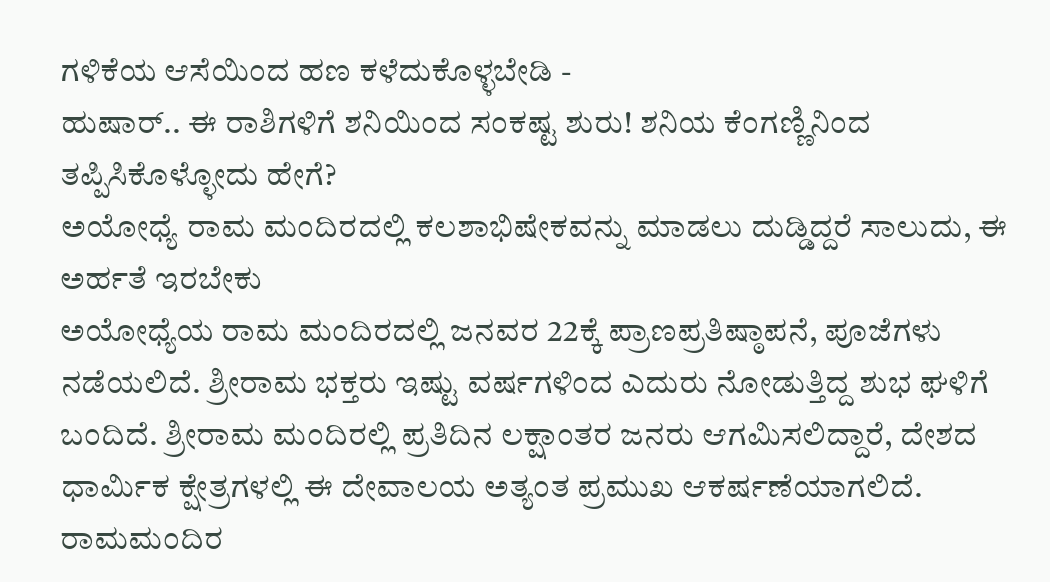ಗಳಿಕೆಯ ಆಸೆಯಿಂದ ಹಣ ಕಳೆದುಕೊಳ್ಳಬೇಡಿ -
ಹುಷಾರ್.. ಈ ರಾಶಿಗಳಿಗೆ ಶನಿಯಿಂದ ಸಂಕಷ್ಟ ಶುರು! ಶನಿಯ ಕೆಂಗಣ್ಣಿನಿಂದ ತಪ್ಪಿಸಿಕೊಳ್ಳೋದು ಹೇಗೆ?
ಅಯೋಧ್ಯೆ ರಾಮ ಮಂದಿರದಲ್ಲಿ ಕಲಶಾಭಿಷೇಕವನ್ನು ಮಾಡಲು ದುಡ್ಡಿದ್ದರೆ ಸಾಲುದು, ಈ ಅರ್ಹತೆ ಇರಬೇಕು
ಅಯೋಧ್ಯೆಯ ರಾಮ ಮಂದಿರದಲ್ಲಿ ಜನವರ 22ಕ್ಕೆ ಪ್ರಾಣಪ್ರತಿಷ್ಠಾಪನೆ, ಪೂಜೆಗಳು ನಡೆಯಲಿದೆ. ಶ್ರೀರಾಮ ಭಕ್ತರು ಇಷ್ಟು ವರ್ಷಗಳಿಂದ ಎದುರು ನೋಡುತ್ತಿದ್ದ ಶುಭ ಘಳಿಗೆ ಬಂದಿದೆ. ಶ್ರೀರಾಮ ಮಂದಿರಲ್ಲಿ ಪ್ರತಿದಿನ ಲಕ್ಷಾಂತರ ಜನರು ಆಗಮಿಸಲಿದ್ದಾರೆ, ದೇಶದ ಧಾರ್ಮಿಕ ಕ್ಷೇತ್ರಗಳಲ್ಲಿ ಈ ದೇವಾಲಯ ಅತ್ಯಂತ ಪ್ರಮುಖ ಆಕರ್ಷಣೆಯಾಗಲಿದೆ.
ರಾಮಮಂದಿರ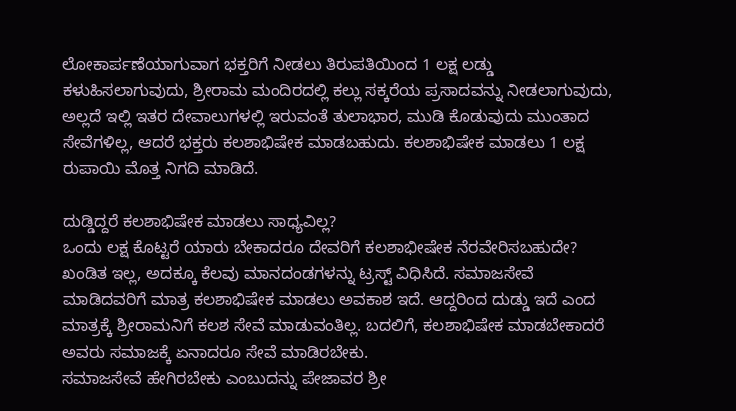ಲೋಕಾರ್ಪಣೆಯಾಗುವಾಗ ಭಕ್ತರಿಗೆ ನೀಡಲು ತಿರುಪತಿಯಿಂದ 1 ಲಕ್ಷ ಲಡ್ಡು ಕಳುಹಿಸಲಾಗುವುದು, ಶ್ರೀರಾಮ ಮಂದಿರದಲ್ಲಿ ಕಲ್ಲು ಸಕ್ಕರೆಯ ಪ್ರಸಾದವನ್ನು ನೀಡಲಾಗುವುದು, ಅಲ್ಲದೆ ಇಲ್ಲಿ ಇತರ ದೇವಾಲುಗಳಲ್ಲಿ ಇರುವಂತೆ ತುಲಾಭಾರ, ಮುಡಿ ಕೊಡುವುದು ಮುಂತಾದ ಸೇವೆಗಳಿಲ್ಲ, ಆದರೆ ಭಕ್ತರು ಕಲಶಾಭಿಷೇಕ ಮಾಡಬಹುದು. ಕಲಶಾಭಿಷೇಕ ಮಾಡಲು 1 ಲಕ್ಷ ರುಪಾಯಿ ಮೊತ್ತ ನಿಗದಿ ಮಾಡಿದೆ.

ದುಡ್ಡಿದ್ದರೆ ಕಲಶಾಭಿಷೇಕ ಮಾಡಲು ಸಾಧ್ಯವಿಲ್ಲ?
ಒಂದು ಲಕ್ಷ ಕೊಟ್ಟರೆ ಯಾರು ಬೇಕಾದರೂ ದೇವರಿಗೆ ಕಲಶಾಭೀಷೇಕ ನೆರವೇರಿಸಬಹುದೇ? ಖಂಡಿತ ಇಲ್ಲ, ಅದಕ್ಕೂ ಕೆಲವು ಮಾನದಂಡಗಳನ್ನು ಟ್ರಸ್ಟ್ ವಿಧಿಸಿದೆ. ಸಮಾಜಸೇವೆ ಮಾಡಿದವರಿಗೆ ಮಾತ್ರ ಕಲಶಾಭಿಷೇಕ ಮಾಡಲು ಅವಕಾಶ ಇದೆ. ಆದ್ದರಿಂದ ದುಡ್ಡು ಇದೆ ಎಂದ ಮಾತ್ರಕ್ಕೆ ಶ್ರೀರಾಮನಿಗೆ ಕಲಶ ಸೇವೆ ಮಾಡುವಂತಿಲ್ಲ. ಬದಲಿಗೆ, ಕಲಶಾಭಿಷೇಕ ಮಾಡಬೇಕಾದರೆ ಅವರು ಸಮಾಜಕ್ಕೆ ಏನಾದರೂ ಸೇವೆ ಮಾಡಿರಬೇಕು.
ಸಮಾಜಸೇವೆ ಹೇಗಿರಬೇಕು ಎಂಬುದನ್ನು ಪೇಜಾವರ ಶ್ರೀ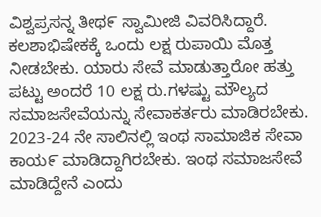ವಿಶ್ವಪ್ರಸನ್ನ ತೀಥ೯ ಸ್ವಾಮೀಜಿ ವಿವರಿಸಿದ್ದಾರೆ.
ಕಲಶಾಭಿಷೇಕಕ್ಕೆ ಒಂದು ಲಕ್ಷ ರುಪಾಯಿ ಮೊತ್ತ ನೀಡಬೇಕು. ಯಾರು ಸೇವೆ ಮಾಡುತ್ತಾರೋ ಹತ್ತು ಪಟ್ಟು ಅಂದರೆ 10 ಲಕ್ಷ ರು.ಗಳಷ್ಟು ಮೌಲ್ಯದ ಸಮಾಜಸೇವೆಯನ್ನು ಸೇವಾಕರ್ತರು ಮಾಡಿರಬೇಕು. 2023-24 ನೇ ಸಾಲಿನಲ್ಲಿ ಇಂಥ ಸಾಮಾಜಿಕ ಸೇವಾ ಕಾಯ೯ ಮಾಡಿದ್ದಾಗಿರಬೇಕು. ಇಂಥ ಸಮಾಜಸೇವೆ ಮಾಡಿದ್ದೇನೆ ಎಂದು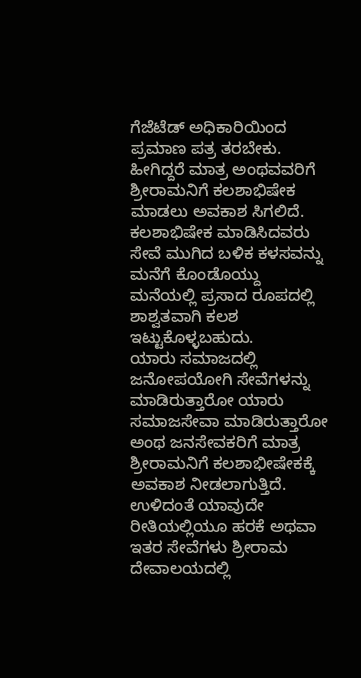ಗೆಜೆಟೆಡ್ ಅಧಿಕಾರಿಯಿಂದ ಪ್ರಮಾಣ ಪತ್ರ ತರಬೇಕು. ಹೀಗಿದ್ದರೆ ಮಾತ್ರ ಅಂಥವವರಿಗೆ ಶ್ರೀರಾಮನಿಗೆ ಕಲಶಾಭಿಷೇಕ ಮಾಡಲು ಅವಕಾಶ ಸಿಗಲಿದೆ. ಕಲಶಾಭಿಷೇಕ ಮಾಡಿಸಿದವರು ಸೇವೆ ಮುಗಿದ ಬಳಿಕ ಕಳಸವನ್ನು ಮನೆಗೆ ಕೊಂಡೊಯ್ದು ಮನೆಯಲ್ಲಿ ಪ್ರಸಾದ ರೂಪದಲ್ಲಿ ಶಾಶ್ವತವಾಗಿ ಕಲಶ ಇಟ್ಟುಕೊಳ್ಳಬಹುದು.
ಯಾರು ಸಮಾಜದಲ್ಲಿ ಜನೋಪಯೋಗಿ ಸೇವೆಗಳನ್ನು ಮಾಡಿರುತ್ತಾರೋ ಯಾರು ಸಮಾಜಸೇವಾ ಮಾಡಿರುತ್ತಾರೋ ಅಂಥ ಜನಸೇವಕರಿಗೆ ಮಾತ್ರ ಶ್ರೀರಾಮನಿಗೆ ಕಲಶಾಭೀಷೇಕಕ್ಕೆ ಅವಕಾಶ ನೀಡಲಾಗುತ್ತಿದೆ. ಉಳಿದಂತೆ ಯಾವುದೇ ರೀತಿಯಲ್ಲಿಯೂ ಹರಕೆ ಅಥವಾ ಇತರ ಸೇವೆಗಳು ಶ್ರೀರಾಮ ದೇವಾಲಯದಲ್ಲಿ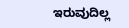ಇರುವುದಿಲ್ಲ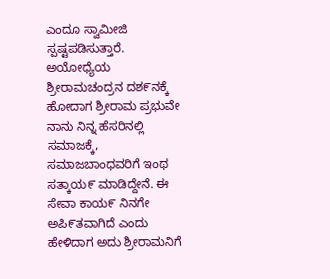ಎಂದೂ ಸ್ವಾಮೀಜಿ ಸ್ಪಷ್ಟಪಡಿಸುತ್ತಾರೆ.
ಅಯೋಧ್ಯೆಯ ಶ್ರೀರಾಮಚಂದ್ರನ ದಶ೯ನಕ್ಕೆ ಹೋದಾಗ ಶ್ರೀರಾಮ ಪ್ರಭುವೇ ನಾನು ನಿನ್ನ ಹೆಸರಿನಲ್ಲಿ ಸಮಾಜಕ್ಕೆ, ಸಮಾಜಬಾಂಧವರಿಗೆ ಇಂಥ ಸತ್ಕಾಯ೯ ಮಾಡಿದ್ದೇನೆ. ಈ ಸೇವಾ ಕಾಯ೯ ನಿನಗೇ ಅಪಿ೯ತವಾಗಿದೆ ಎಂದು ಹೇಳಿದಾಗ ಅದು ಶ್ರೀರಾಮನಿಗೆ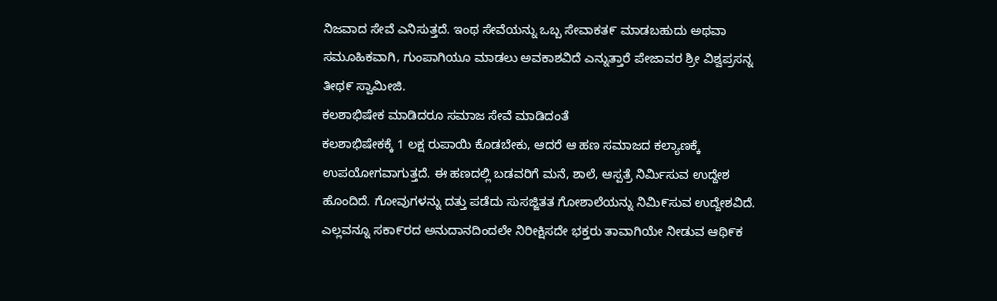ನಿಜವಾದ ಸೇವೆ ಎನಿಸುತ್ತದೆ. ಇಂಥ ಸೇವೆಯನ್ನು ಒಬ್ಬ ಸೇವಾಕತ೯ ಮಾಡಬಹುದು ಅಥವಾ ಸಮೂಹಿಕವಾಗಿ, ಗುಂಪಾಗಿಯೂ ಮಾಡಲು ಅವಕಾಶವಿದೆ ಎನ್ನುತ್ತಾರೆ ಪೇಜಾವರ ಶ್ರೀ ವಿಶ್ವಪ್ರಸನ್ನ ತೀಥ೯ ಸ್ವಾಮೀಜಿ.
ಕಲಶಾಭಿಷೇಕ ಮಾಡಿದರೂ ಸಮಾಜ ಸೇವೆ ಮಾಡಿದಂತೆ
ಕಲಶಾಭಿಷೇಕಕ್ಕೆ 1 ಲಕ್ಷ ರುಪಾಯಿ ಕೊಡಬೇಕು, ಆದರೆ ಆ ಹಣ ಸಮಾಜದ ಕಲ್ಯಾಣಕ್ಕೆ ಉಪಯೋಗವಾಗುತ್ತದೆ. ಈ ಹಣದಲ್ಲಿ ಬಡವರಿಗೆ ಮನೆ, ಶಾಲೆ, ಆಸ್ಪತ್ರೆ ನಿರ್ಮಿಸುವ ಉದ್ದೇಶ ಹೊಂದಿದೆ. ಗೋವುಗಳನ್ನು ದತ್ತು ಪಡೆದು ಸುಸಜ್ಜಿತತ ಗೋಶಾಲೆಯನ್ನು ನಿಮಿ೯ಸುವ ಉದ್ದೇಶವಿದೆ. ಎಲ್ಲವನ್ನೂ ಸಕಾ೯ರದ ಅನುದಾನದಿಂದಲೇ ನಿರೀಕ್ಷಿಸದೇ ಭಕ್ತರು ತಾವಾಗಿಯೇ ನೀಡುವ ಆಥಿ೯ಕ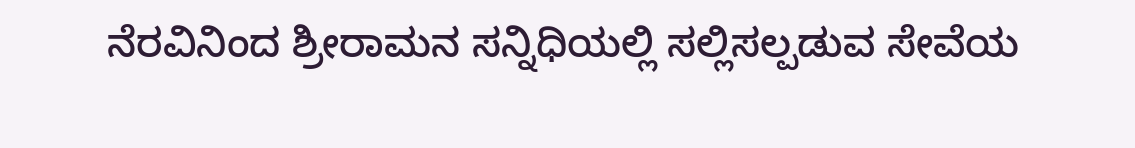ನೆರವಿನಿಂದ ಶ್ರೀರಾಮನ ಸನ್ನಿಧಿಯಲ್ಲಿ ಸಲ್ಲಿಸಲ್ಪಡುವ ಸೇವೆಯ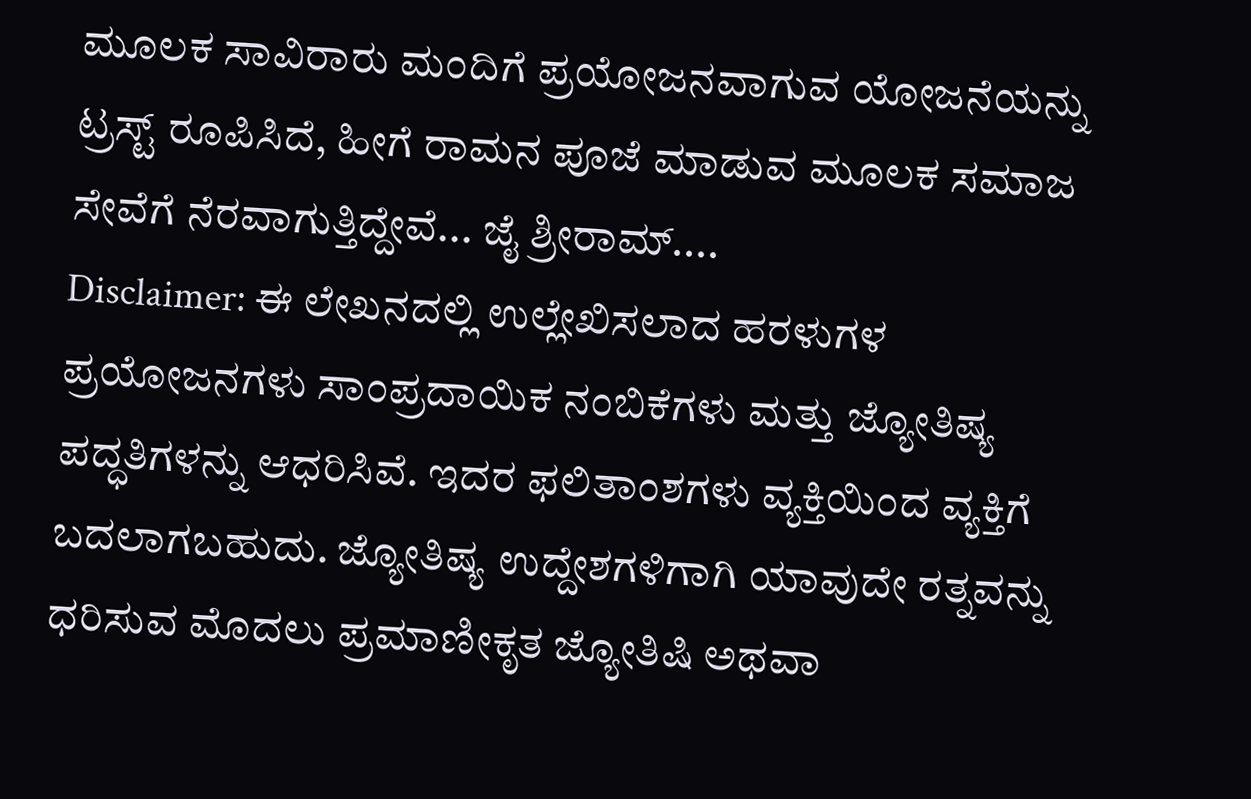ಮೂಲಕ ಸಾವಿರಾರು ಮಂದಿಗೆ ಪ್ರಯೋಜನವಾಗುವ ಯೋಜನೆಯನ್ನು ಟ್ರಸ್ಟ್ ರೂಪಿಸಿದೆ, ಹೀಗೆ ರಾಮನ ಪೂಜೆ ಮಾಡುವ ಮೂಲಕ ಸಮಾಜ ಸೇವೆಗೆ ನೆರವಾಗುತ್ತಿದ್ದೇವೆ... ಜೈ ಶ್ರೀರಾಮ್....
Disclaimer: ಈ ಲೇಖನದಲ್ಲಿ ಉಲ್ಲೇಖಿಸಲಾದ ಹರಳುಗಳ ಪ್ರಯೋಜನಗಳು ಸಾಂಪ್ರದಾಯಿಕ ನಂಬಿಕೆಗಳು ಮತ್ತು ಜ್ಯೋತಿಷ್ಯ ಪದ್ಧತಿಗಳನ್ನು ಆಧರಿಸಿವೆ. ಇದರ ಫಲಿತಾಂಶಗಳು ವ್ಯಕ್ತಿಯಿಂದ ವ್ಯಕ್ತಿಗೆ ಬದಲಾಗಬಹುದು. ಜ್ಯೋತಿಷ್ಯ ಉದ್ದೇಶಗಳಿಗಾಗಿ ಯಾವುದೇ ರತ್ನವನ್ನು ಧರಿಸುವ ಮೊದಲು ಪ್ರಮಾಣೀಕೃತ ಜ್ಯೋತಿಷಿ ಅಥವಾ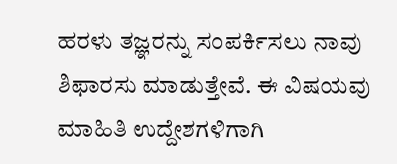ಹರಳು ತಜ್ಞರನ್ನು ಸಂಪರ್ಕಿಸಲು ನಾವು ಶಿಫಾರಸು ಮಾಡುತ್ತೇವೆ. ಈ ವಿಷಯವು ಮಾಹಿತಿ ಉದ್ದೇಶಗಳಿಗಾಗಿ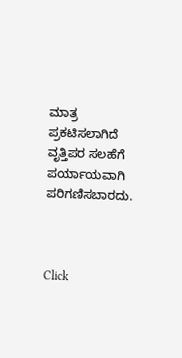ಮಾತ್ರ ಪ್ರಕಟಿಸಲಾಗಿದೆ ವೃತ್ತಿಪರ ಸಲಹೆಗೆ ಪರ್ಯಾಯವಾಗಿ ಪರಿಗಣಿಸಬಾರದು.



Click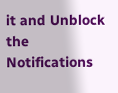it and Unblock the Notifications